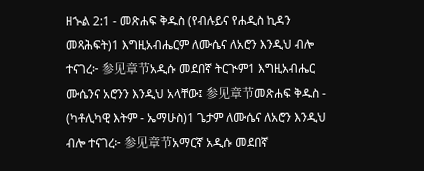ዘኍል 2:1 - መጽሐፍ ቅዱስ (የብሉይና የሐዲስ ኪዳን መጻሕፍት)1 እግዚአብሔርም ለሙሴና ለአሮን እንዲህ ብሎ ተናገረ፦ 参见章节አዲሱ መደበኛ ትርጒም1 እግዚአብሔር ሙሴንና አሮንን እንዲህ አላቸው፤ 参见章节መጽሐፍ ቅዱስ - (ካቶሊካዊ እትም - ኤማሁስ)1 ጌታም ለሙሴና ለአሮን እንዲህ ብሎ ተናገረ፦ 参见章节አማርኛ አዲሱ መደበኛ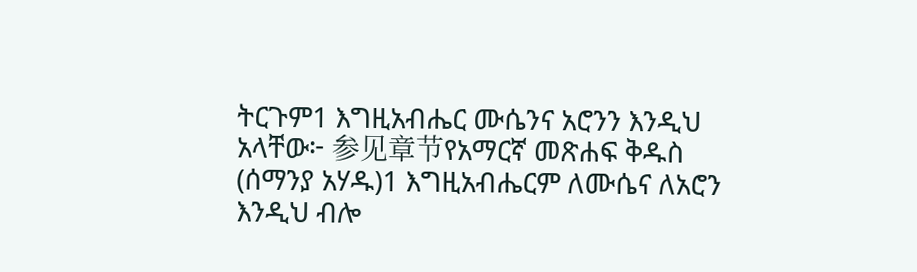ትርጉም1 እግዚአብሔር ሙሴንና አሮንን እንዲህ አላቸው፦ 参见章节የአማርኛ መጽሐፍ ቅዱስ (ሰማንያ አሃዱ)1 እግዚአብሔርም ለሙሴና ለአሮን እንዲህ ብሎ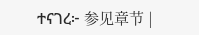ተናገረ፦ 参见章节 |